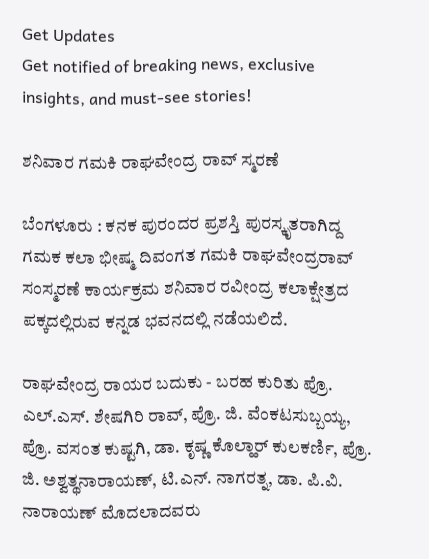Get Updates
Get notified of breaking news, exclusive insights, and must-see stories!

ಶನಿವಾರ ಗಮಕಿ ರಾಘವೇಂದ್ರ ರಾವ್‌ ಸ್ಮರಣೆ

ಬೆಂಗಳೂರು : ಕನಕ ಪುರಂದರ ಪ್ರಶಸ್ತಿ ಪುರಸ್ಕೃತರಾಗಿದ್ದ ಗಮಕ ಕಲಾ ಭೀಷ್ಮ ದಿವಂಗತ ಗಮಕಿ ರಾಘವೇಂದ್ರರಾವ್‌ ಸಂಸ್ಮರಣೆ ಕಾರ್ಯಕ್ರಮ ಶನಿವಾರ ರವೀಂದ್ರ ಕಲಾಕ್ಷೇತ್ರದ ಪಕ್ಕದಲ್ಲಿರುವ ಕನ್ನಡ ಭವನದಲ್ಲಿ ನಡೆಯಲಿದೆ.

ರಾಘವೇಂದ್ರ ರಾಯರ ಬದುಕು - ಬರಹ ಕುರಿತು ಪ್ರೊ. ಎಲ್‌.ಎಸ್‌. ಶೇಷಗಿರಿ ರಾವ್‌, ಪ್ರೊ. ಜಿ. ವೆಂಕಟಸುಬ್ಬಯ್ಯ, ಪ್ರೊ. ವಸಂತ ಕುಷ್ಟಗಿ, ಡಾ. ಕೃಷ್ಣ ಕೊಲ್ಹಾರ್‌ ಕುಲಕರ್ಣಿ, ಪ್ರೊ. ಜಿ. ಅಶ್ವತ್ಥನಾರಾಯಣ್‌, ಟಿ.ಎನ್‌. ನಾಗರತ್ನ, ಡಾ. ಪಿ.ವಿ. ನಾರಾಯಣ್‌ ಮೊದಲಾದವರು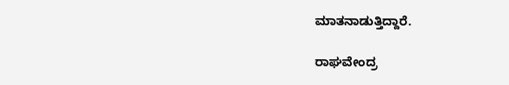ಮಾತನಾಡುತ್ತಿದ್ದಾರೆ.

ರಾಘವೇಂದ್ರ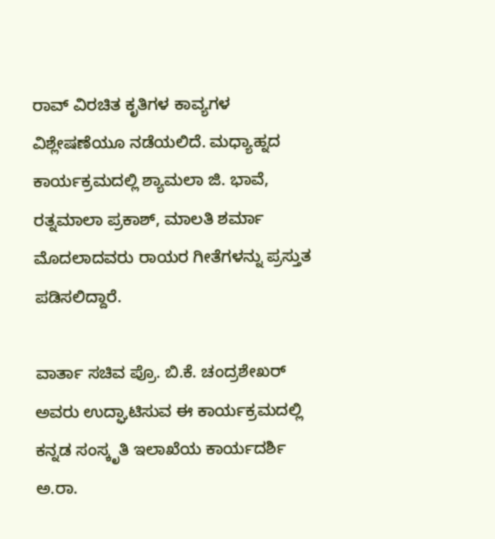ರಾವ್‌ ವಿರಚಿತ ಕೃತಿಗಳ ಕಾವ್ಯಗಳ ವಿಶ್ಲೇಷಣೆಯೂ ನಡೆಯಲಿದೆ. ಮಧ್ಯಾಹ್ನದ ಕಾರ್ಯಕ್ರಮದಲ್ಲಿ ಶ್ಯಾಮಲಾ ಜಿ. ಭಾವೆ, ರತ್ನಮಾಲಾ ಪ್ರಕಾಶ್‌, ಮಾಲತಿ ಶರ್ಮಾ ಮೊದಲಾದವರು ರಾಯರ ಗೀತೆಗಳನ್ನು ಪ್ರಸ್ತುತ ಪಡಿಸಲಿದ್ದಾರೆ.

ವಾರ್ತಾ ಸಚಿವ ಪ್ರೊ. ಬಿ.ಕೆ. ಚಂದ್ರಶೇಖರ್‌ ಅವರು ಉದ್ಘಾಟಿಸುವ ಈ ಕಾರ್ಯಕ್ರಮದಲ್ಲಿ ಕನ್ನಡ ಸಂಸ್ಕೃತಿ ಇಲಾಖೆಯ ಕಾರ್ಯದರ್ಶಿ ಅ.ರಾ.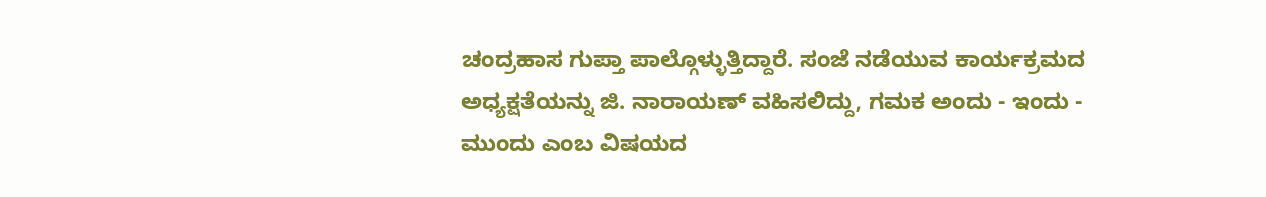ಚಂದ್ರಹಾಸ ಗುಪ್ತಾ ಪಾಲ್ಗೊಳ್ಳುತ್ತಿದ್ದಾರೆ. ಸಂಜೆ ನಡೆಯುವ ಕಾರ್ಯಕ್ರಮದ ಅಧ್ಯಕ್ಷತೆಯನ್ನು ಜಿ. ನಾರಾಯಣ್‌ ವಹಿಸಲಿದ್ದು, ಗಮಕ ಅಂದು - ಇಂದು - ಮುಂದು ಎಂಬ ವಿಷಯದ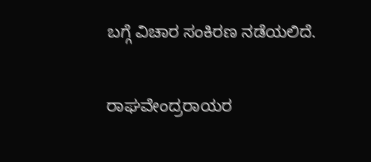ಬಗ್ಗೆ ವಿಚಾರ ಸಂಕಿರಣ ನಡೆಯಲಿದೆ.

ರಾಘವೇಂದ್ರರಾಯರ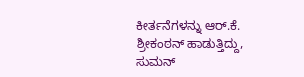ಕೀರ್ತನೆಗಳನ್ನು ಆರ್‌.ಕೆ. ಶ್ರೀಕಂಠನ್‌ ಹಾಡುತ್ತಿದ್ದು, ಸುಮನ್‌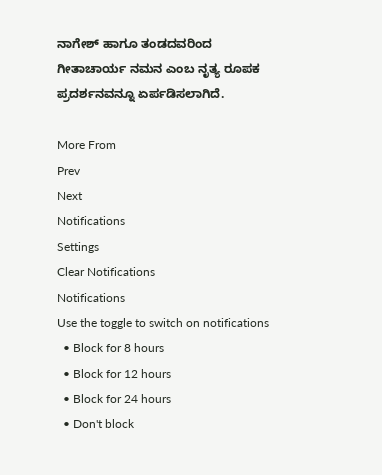ನಾಗೇಶ್‌ ಹಾಗೂ ತಂಡದವರಿಂದ ಗೀತಾಚಾರ್ಯ ನಮನ ಎಂಬ ನೃತ್ಯ ರೂಪಕ ಪ್ರದರ್ಶನವನ್ನೂ ಏರ್ಪಡಿಸಲಾಗಿದೆ.

More From
Prev
Next
Notifications
Settings
Clear Notifications
Notifications
Use the toggle to switch on notifications
  • Block for 8 hours
  • Block for 12 hours
  • Block for 24 hours
  • Don't block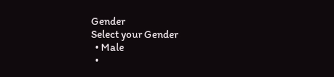Gender
Select your Gender
  • Male
  •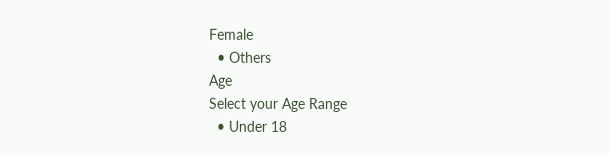Female
  • Others
Age
Select your Age Range
  • Under 18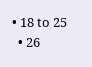• 18 to 25
  • 26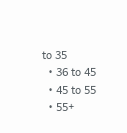to 35
  • 36 to 45
  • 45 to 55
  • 55+